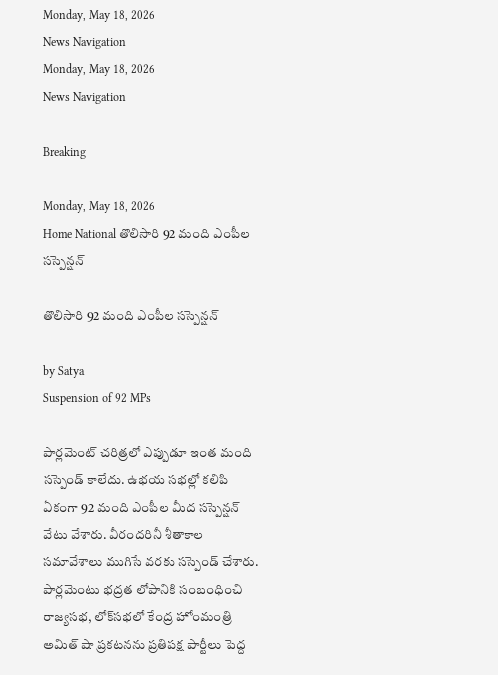Monday, May 18, 2026
News Navigation
Monday, May 18, 2026
News Navigation

Breaking

Monday, May 18, 2026
Home National తొలిసారి 92 మంది ఎంపీల సస్పెన్షన్

తొలిసారి 92 మంది ఎంపీల సస్పెన్షన్

by Satya
Suspension of 92 MPs

పార్లమెంట్ చరిత్రలో ఎప్పుడూ ఇంత మంది సస్పెండ్ కాలేదు. ఉభయ సభల్లో కలిపి ఏకంగా 92 మంది ఎంపీల మీద సస్పెన్షన్ వేటు వేశారు. వీరందరినీ శీతాకాల సమావేశాలు ముగిసే వరకు సస్పెండ్ చేశారు. పార్లమెంటు భద్రత లోపానికి సంబంధించి రాజ్యసభ, లోక్‌సభలో కేంద్ర హోంమంత్రి అమిత్ షా ప్రకటనను ప్రతిపక్ష పార్టీలు పెద్ద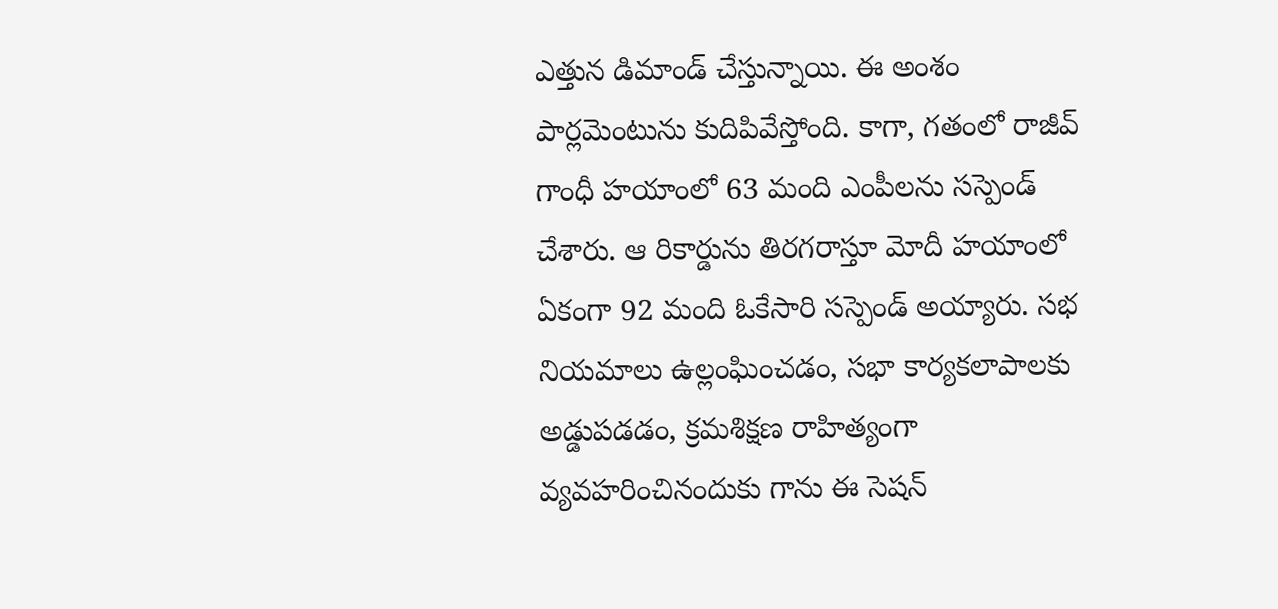ఎత్తున డిమాండ్ చేస్తున్నాయి. ఈ అంశం పార్లమెంటును కుదిపివేస్తోంది. కాగా, గతంలో రాజీవ్ గాంధీ హయాంలో 63 మంది ఎంపీలను సస్పెండ్ చేశారు. ఆ రికార్డును తిరగరాస్తూ మోదీ హయాంలో ఏకంగా 92 మంది ఓకేసారి సస్పెండ్ అయ్యారు. సభ నియమాలు ఉల్లంఘించడం, సభా కార్యకలాపాలకు అడ్డుపడడం, క్రమశిక్షణ రాహిత్యంగా వ్యవహరించినందుకు గాను ఈ సెషన్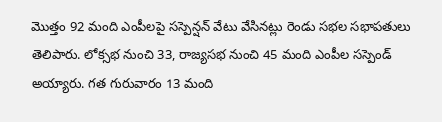మొత్తం 92 మంది ఎంపీలపై సస్పెన్షన్ వేటు వేసినట్లు రెండు సభల సభాపతులు తెలిపారు. లోక్సభ నుంచి 33, రాజ్యసభ నుంచి 45 మంది ఎంపీల సస్పెండ్ అయ్యారు. గత గురువారం 13 మంది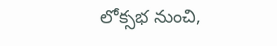లోక్సభ నుంచి,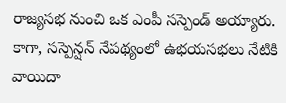రాజ్యసభ నుంచి ఒక ఎంపీ సస్పెండ్ అయ్యారు. కాగా, సస్పెన్షన్ నేపథ్యంలో ఉభయసభలు నేటికి వాయిదా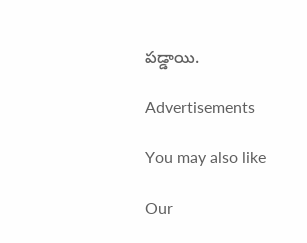పడ్డాయి.

Advertisements

You may also like

Our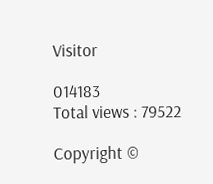Visitor

014183
Total views : 79522

Copyright ©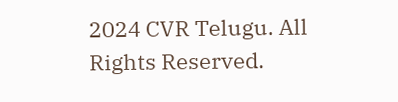2024 CVR Telugu. All Rights Reserved.